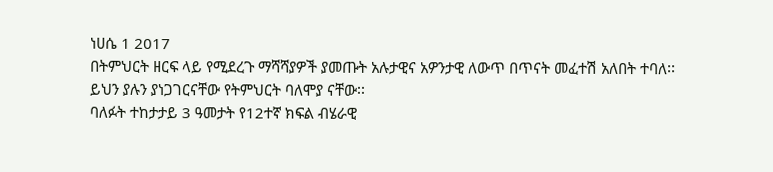ነሀሴ 1 2017
በትምህርት ዘርፍ ላይ የሚደረጉ ማሻሻያዎች ያመጡት አሉታዊና አዎንታዊ ለውጥ በጥናት መፈተሽ አለበት ተባለ፡፡
ይህን ያሉን ያነጋገርናቸው የትምህርት ባለሞያ ናቸው፡፡
ባለፉት ተከታታይ 3 ዓመታት የ12ተኛ ክፍል ብሄራዊ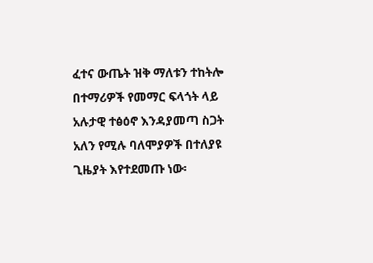ፈተና ውጤት ዝቅ ማለቱን ተከትሎ በተማሪዎች የመማር ፍላጎት ላይ አሉታዊ ተፅዕኖ እንዳያመጣ ስጋት አለን የሚሉ ባለሞያዎች በተለያዩ ጊዜያት እየተደመጡ ነው፡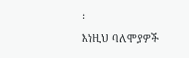፡
እነዚህ ባለሞያዎች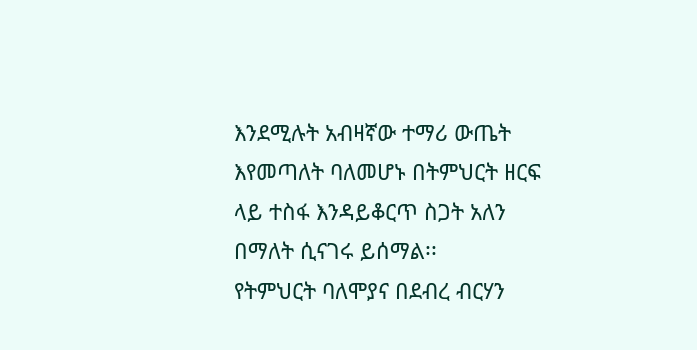እንደሚሉት አብዛኛው ተማሪ ውጤት እየመጣለት ባለመሆኑ በትምህርት ዘርፍ ላይ ተስፋ እንዳይቆርጥ ስጋት አለን በማለት ሲናገሩ ይሰማል፡፡
የትምህርት ባለሞያና በደብረ ብርሃን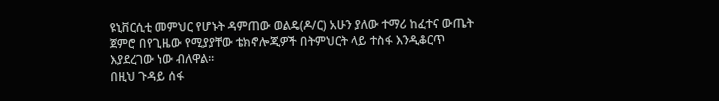ዩኒቨርሲቲ መምህር የሆኑት ዳምጠው ወልዴ(ዶ/ር) አሁን ያለው ተማሪ ከፈተና ውጤት ጀምሮ በየጊዜው የሚያያቸው ቴክኖሎጂዎች በትምህርት ላይ ተስፋ እንዲቆርጥ እያደረገው ነው ብለዋል፡፡
በዚህ ጉዳይ ሰፋ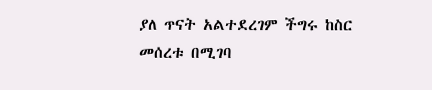ያለ ጥናት አልተደረገም ችግሩ ከስር መሰረቱ በሚገባ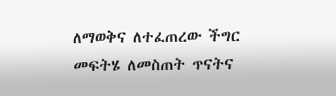ለማወቅና ለተፈጠረው ችግር መፍትሄ ለመስጠት ጥናትና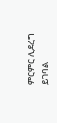ምርምር ሊደረግ ይገባል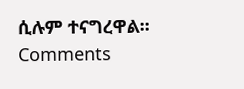ሲሉም ተናግረዋል፡፡
Comments